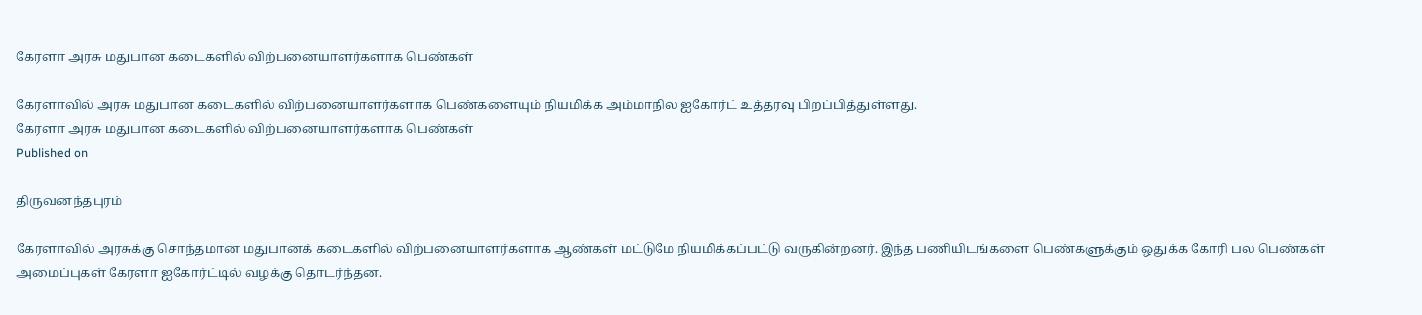கேரளா அரசு மதுபான கடைகளில் விற்பனையாளர்களாக பெண்கள்

கேரளாவில் அரசு மதுபான கடைகளில் விற்பனையாளர்களாக பெண்களையும் நியமிக்க அம்மாநில ஐகோர்ட் உத்தரவு பிறப்பித்துள்ளது.
கேரளா அரசு மதுபான கடைகளில் விற்பனையாளர்களாக பெண்கள்
Published on

திருவனந்தபுரம்

கேரளாவில் அரசுக்கு சொந்தமான மதுபானக் கடைகளில் விற்பனையாளர்களாக ஆண்கள் மட்டுமே நியமிக்கப்பட்டு வருகின்றனர். இந்த பணியிடங்களை பெண்களுக்கும் ஒதுக்க கோரி பல பெண்கள் அமைப்புகள் கேரளா ஐகோர்ட்டில் வழக்கு தொடர்ந்தன.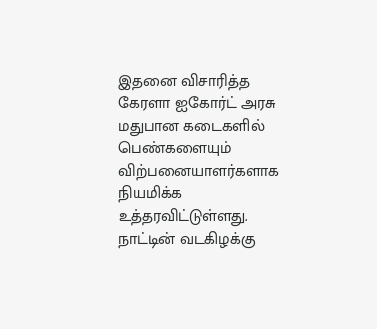இதனை விசாரித்த கேரளா ஐகோர்ட் அரசு மதுபான கடைகளில் பெண்களையும் விற்பனையாளர்களாக நியமிக்க உத்தரவிட்டுள்ளது. நாட்டின் வடகிழக்கு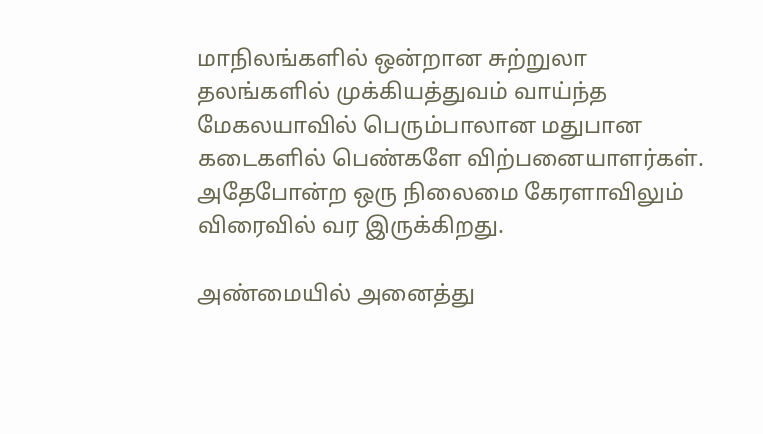மாநிலங்களில் ஒன்றான சுற்றுலா தலங்களில் முக்கியத்துவம் வாய்ந்த மேகலயாவில் பெரும்பாலான மதுபான கடைகளில் பெண்களே விற்பனையாளர்கள். அதேபோன்ற ஒரு நிலைமை கேரளாவிலும் விரைவில் வர இருக்கிறது.

அண்மையில் அனைத்து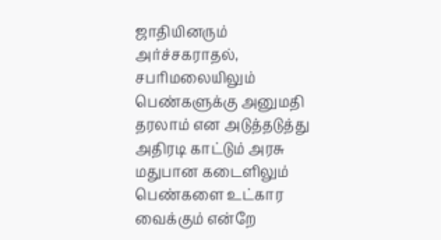ஜாதியினரும் அர்ச்சகராதல், சபரிமலையிலும் பெண்களுக்கு அனுமதி தரலாம் என அடுத்தடுத்து அதிரடி காட்டும் அரசு மதுபான கடைளிலும் பெண்களை உட்கார வைக்கும் என்றே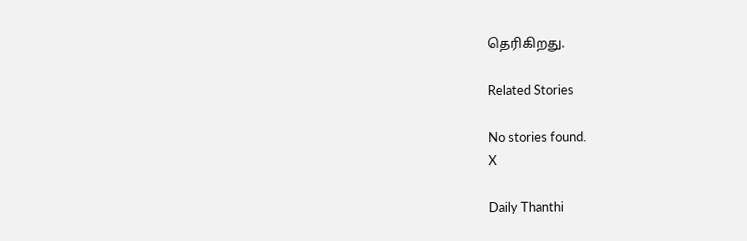தெரிகிறது.

Related Stories

No stories found.
X

Daily Thanthi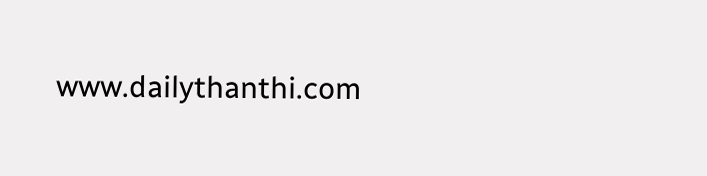www.dailythanthi.com